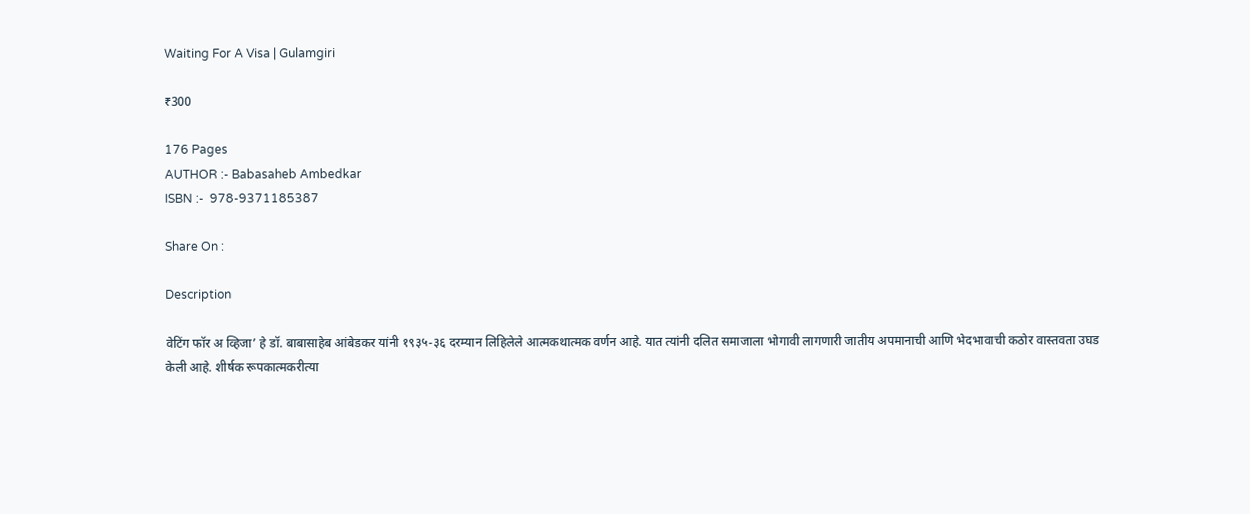Waiting For A Visa | Gulamgiri

₹300

176 Pages
AUTHOR :- Babasaheb Ambedkar
ISBN :-  978-9371185387

Share On :

Description

वेटिंग फॉर अ व्हिजा’ हे डॉ. बाबासाहेब आंबेडकर यांनी १९३५-३६ दरम्यान लिहिलेले आत्मकथात्मक वर्णन आहे. यात त्यांनी दलित समाजाला भोगावी लागणारी जातीय अपमानाची आणि भेदभावाची कठोर वास्तवता उघड केली आहे. शीर्षक रूपकात्मकरीत्या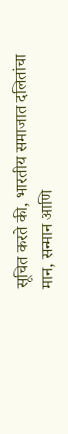सूचित करते की, भारतीय समाजात दलितांचा मान, सन्मान आणि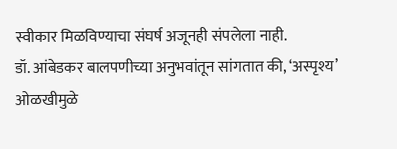स्वीकार मिळविण्याचा संघर्ष अजूनही संपलेला नाही.
डॉ. आंबेडकर बालपणीच्या अनुभवांतून सांगतात की, ‘अस्पृश्य’ ओळखीमुळे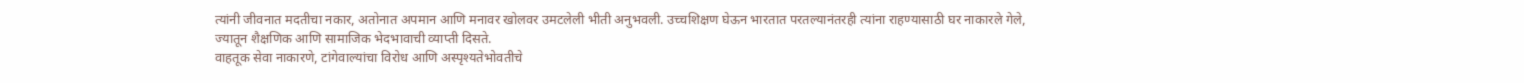त्यांनी जीवनात मदतीचा नकार, अतोनात अपमान आणि मनावर खोलवर उमटलेली भीती अनुभवली. उच्चशिक्षण घेऊन भारतात परतल्यानंतरही त्यांना राहण्यासाठी घर नाकारले गेले, ज्यातून शैक्षणिक आणि सामाजिक भेदभावाची व्याप्ती दिसते.
वाहतूक सेवा नाकारणे, टांगेवाल्यांचा विरोध आणि अस्पृश्यतेभोवतीचे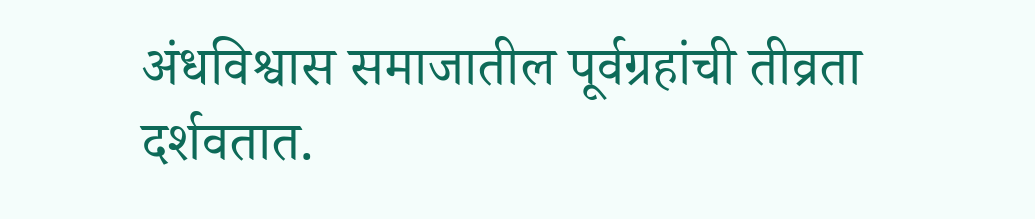अंधविश्वास समाजातील पूर्वग्रहांची तीव्रता दर्शवतात.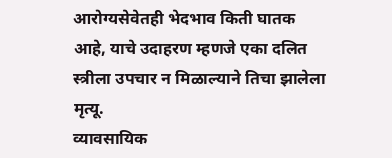आरोग्यसेवेतही भेदभाव किती घातक आहे, याचे उदाहरण म्हणजे एका दलित स्त्रीला उपचार न मिळाल्याने तिचा झालेला मृत्यू.
व्यावसायिक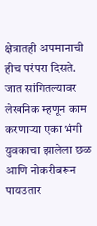क्षेत्रातही अपमानाची हीच परंपरा दिसते. जात सांगितल्यावर लेखनिक म्हणून काम करणाऱ्या एका भंगी युवकाचा झालेला छळ आणि नोकरीबरून पायउतार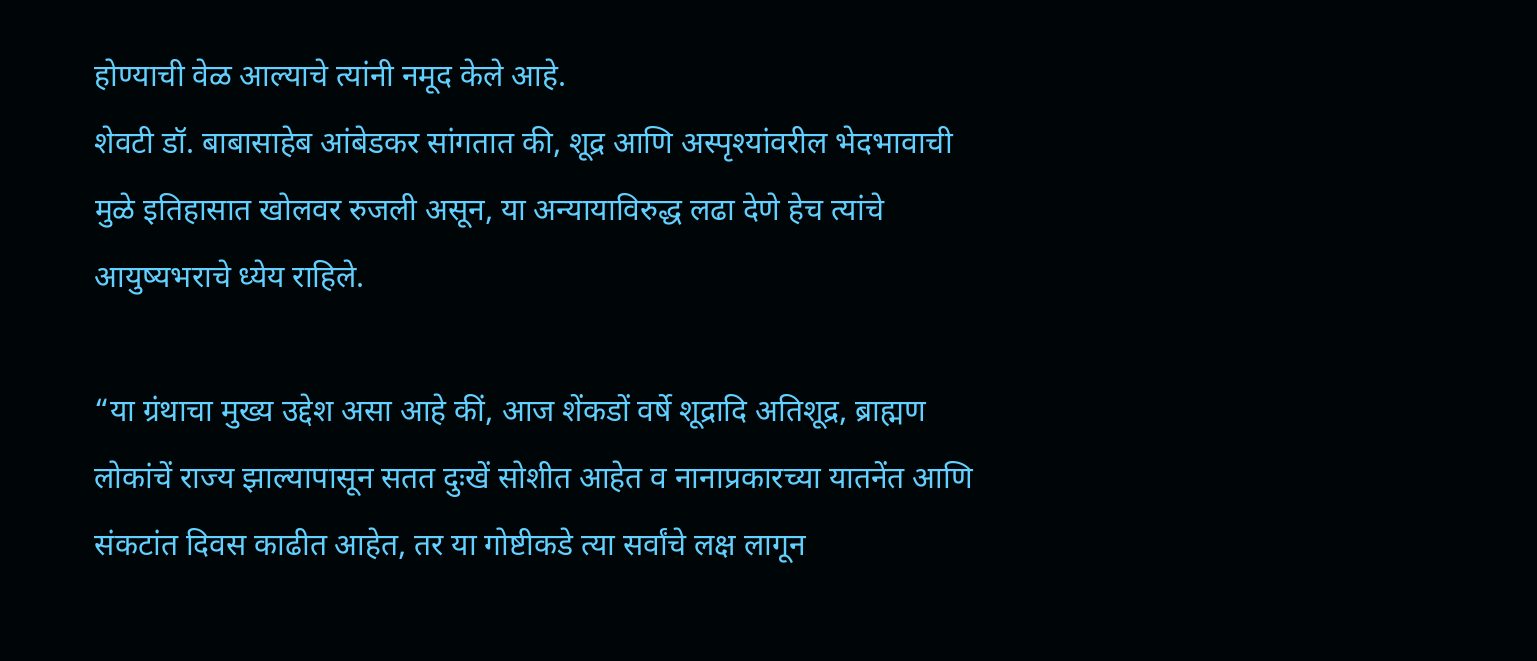होण्याची वेळ आल्याचे त्यांनी नमूद केले आहे.
शेवटी डॉ. बाबासाहेब आंबेडकर सांगतात की, शूद्र आणि अस्पृश्यांवरील भेदभावाची मुळे इतिहासात खोलवर रुजली असून, या अन्यायाविरुद्ध लढा देणे हेच त्यांचे आयुष्यभराचे ध्येय राहिले.

“या ग्रंथाचा मुख्य उद्देश असा आहे कीं, आज शेंकडों वर्षे शूद्रादि अतिशूद्र, ब्राह्मण लोकांचें राज्य झाल्यापासून सतत दुःखें सोशीत आहेत व नानाप्रकारच्या यातनेंत आणि संकटांत दिवस काढीत आहेत, तर या गोष्टीकडे त्या सर्वांचे लक्ष लागून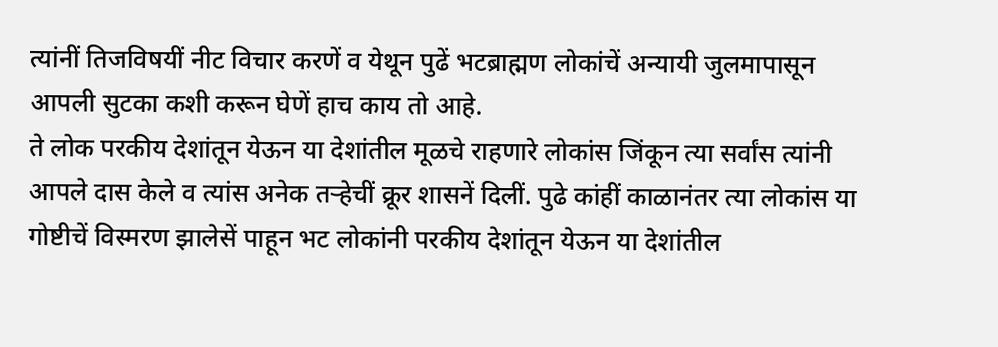त्यांनीं तिजविषयीं नीट विचार करणें व येथून पुढें भटब्राह्मण लोकांचें अन्यायी जुलमापासून आपली सुटका कशी करून घेणें हाच काय तो आहे.
ते लोक परकीय देशांतून येऊन या देशांतील मूळचे राहणारे लोकांस जिंकून त्या सर्वांस त्यांनी आपले दास केले व त्यांस अनेक तऱ्हेचीं क्रूर शासनें दिलीं. पुढे कांहीं काळानंतर त्या लोकांस या गोष्टीचें विस्मरण झालेसें पाहून भट लोकांनी परकीय देशांतून येऊन या देशांतील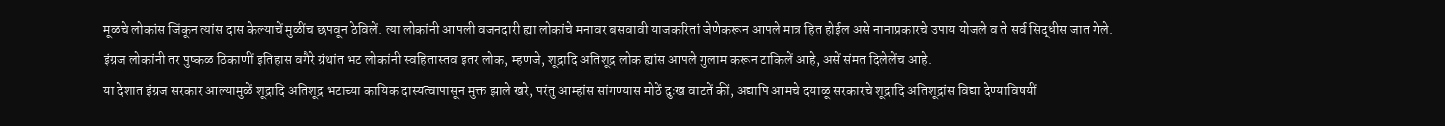मूळचे लोकांस जिंकून त्यांस दास केल्याचें मुळींच छपवून ठेविलें. त्या लोकांनी आपली वजनदारी ह्या लोकांचे मनावर बसवावी याजकरितां जेणेकरून आपले मात्र हित होईल असे नानाप्रकारचे उपाय योजले व ते सर्व सिद्धीस जात गेले.
इंग्रज लोकांनी तर पुष्कळ ठिकाणीं इतिहास वगैरे ग्रंथांत भट लोकांनी स्वहितास्तव इतर लोक, म्हणजे, शूद्रादि अतिशूद्र लोक ह्यांस आपले गुलाम करून टाकिलें आहे, असें संमत दिलेलेंच आहे.
या देशात इंग्रज सरकार आल्यामुळें शूद्रादि अतिशूद्र भटाच्या कायिक दास्यत्वापासून मुक्त झाले खरे, परंतु आम्हांस सांगण्यास मोठें दुःख वाटतें कीं, अद्यापि आमचे दयाळू सरकारचे शूद्रादि अतिशूद्रांस विद्या देण्याविषयीं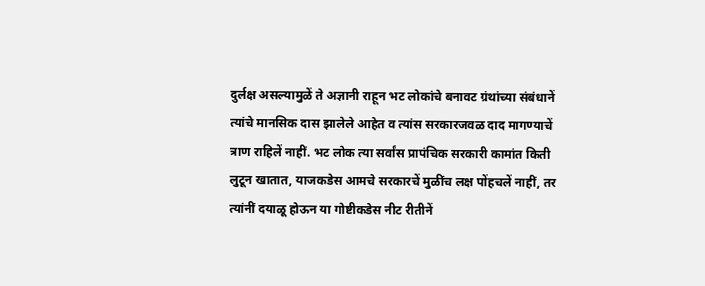दुर्लक्ष असल्यामुळें ते अज्ञानी राहून भट लोकांचे बनावट ग्रंथांच्या संबंधानें त्यांचे मानसिक दास झालेले आहेत व त्यांस सरकारजवळ दाद मागण्याचें त्राण राहिलें नाहीं. भट लोक त्या सर्वांस प्रापंचिक सरकारी कामांत किती लुटून खातात, याजकडेस आमचे सरकारचें मुळींच लक्ष पोंहचलें नाहीं, तर त्यांनीं दयाळू होऊन या गोष्टीकडेस नीट रीतीनें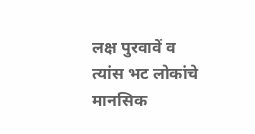लक्ष पुरवावें व त्यांस भट लोकांचे मानसिक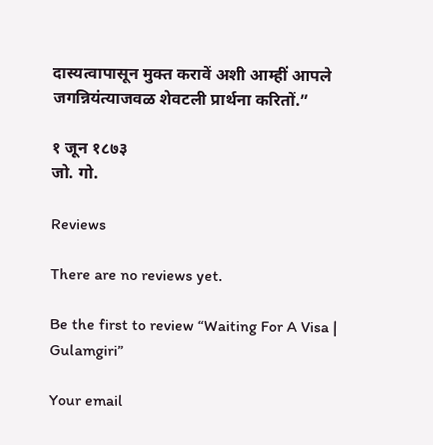दास्यत्वापासून मुक्त करावें अशी आम्हीं आपले जगन्नियंत्याजवळ शेवटली प्रार्थना करितों.”

१ जून १८७३
जो. गो.

Reviews

There are no reviews yet.

Be the first to review “Waiting For A Visa | Gulamgiri”

Your email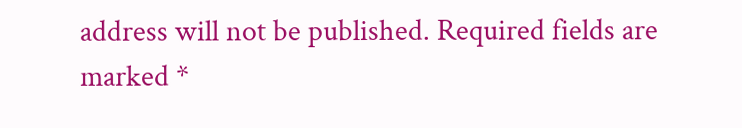address will not be published. Required fields are marked *